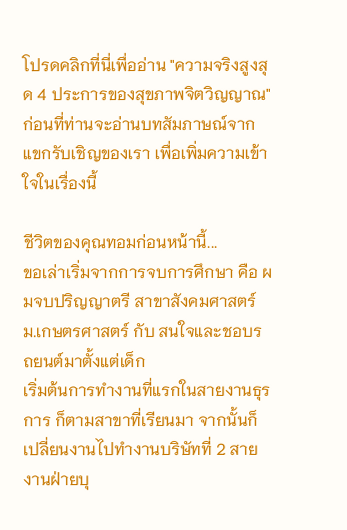โปรดคลิกที่นี่เพื่ออ่าน "ความจริงสูงสุด 4 ประการของสุขภาพจิตวิญญาณ"
ก่อนที่ท่านจะอ่านบทสัมภาษณ์จากแขกรับเชิญของเรา เพื่อเพิ่มความเข้าใจในเรื่องนี้

ชีวิตของคุณทอมก่อนหน้านี้...
ขอเล่าเริ่มจากการจบการศึกษา คือ ผมจบปริญญาตรี สาขาสังคมศาสตร์ ม.เกษตรศาสตร์ กับ สนใจและชอบรถยนต์มาตั้งแต่เด็ก
เริ่มต้นการทำงานที่แรกในสายงานธุรการ ก็ตามสาขาที่เรียนมา จากนั้นก็เปลี่ยนงานไปทำงานบริษัทที่ 2 สายงานฝ่ายบุ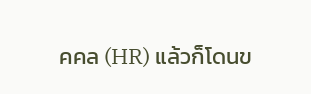คคล (HR) แล้วก็โดนข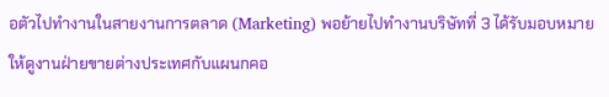อตัวไปทำงานในสายงานการตลาด (Marketing) พอย้ายไปทำงานบริษัทที่ 3 ได้รับมอบหมายให้ดูงานฝ่ายขายต่างประเทศกับแผนกคอ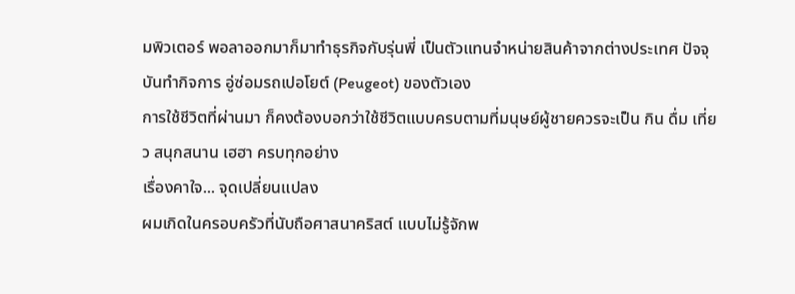มพิวเตอร์ พอลาออกมาก็มาทำธุรกิจกับรุ่นพี่ เป็นตัวแทนจำหน่ายสินค้าจากต่างประเทศ ปัจจุบันทำกิจการ อู่ซ่อมรถเปอโยต์ (Peugeot) ของตัวเอง
การใช้ชีวิตที่ผ่านมา ก็คงต้องบอกว่าใช้ชีวิตแบบครบตามที่มนุษย์ผู้ชายควรจะเป็น กิน ดื่ม เที่ยว สนุกสนาน เฮฮา ครบทุกอย่าง
เรื่องคาใจ... จุดเปลี่ยนแปลง
ผมเกิดในครอบครัวที่นับถือศาสนาคริสต์ แบบไม่รู้จักพ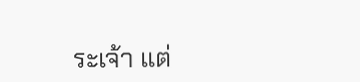ระเจ้า แต่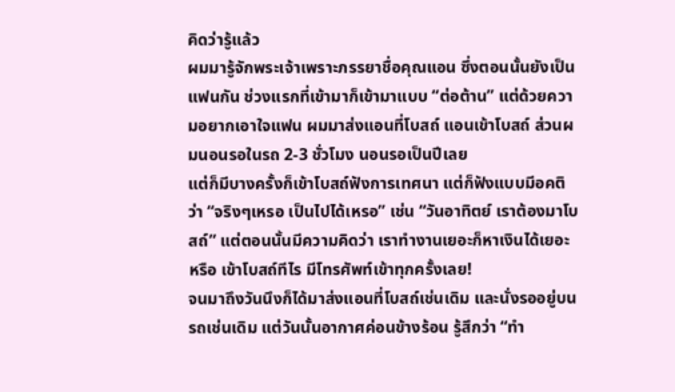คิดว่ารู้แล้ว
ผมมารู้จักพระเจ้าเพราะภรรยาชื่อคุณแอน ซึ่งตอนนั้นยังเป็นแฟนกัน ช่วงแรกที่เข้ามาก็เข้ามาแบบ “ต่อต้าน” แต่ด้วยความอยากเอาใจแฟน ผมมาส่งแอนที่โบสถ์ แอนเข้าโบสถ์ ส่วนผมนอนรอในรถ 2-3 ชั่วโมง นอนรอเป็นปีเลย
แต่ก็มีบางครั้งก็เข้าโบสถ์ฟังการเทศนา แต่ก็ฟังแบบมีอคติว่า “จริงๆเหรอ เป็นไปได้เหรอ” เช่น “วันอาทิตย์ เราต้องมาโบสถ์” แต่ตอนนั้นมีความคิดว่า เราทำงานเยอะก็หาเงินได้เยอะ หรือ เข้าโบสถ์ทีไร มีโทรศัพท์เข้าทุกครั้งเลย!
จนมาถึงวันนึงก็ได้มาส่งแอนที่โบสถ์เช่นเดิม และนั่งรออยู่บนรถเช่นเดิม แต่วันนั้นอากาศค่อนข้างร้อน รู้สึกว่า “ทำ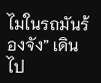ไมในรถมันร้องจัง” เดินไป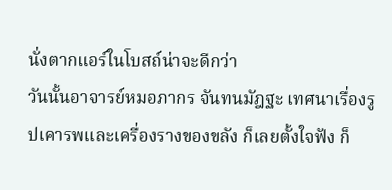นั่งตากแอร์ในโบสถ์น่าจะดีกว่า
วันนั้นอาจารย์หมอภากร จันทนมัฎฐะ เทศนาเรื่องรูปเคารพและเครื่องรางของขลัง ก็เลยตั้งใจฟัง ก็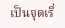เป็นจุดเริ่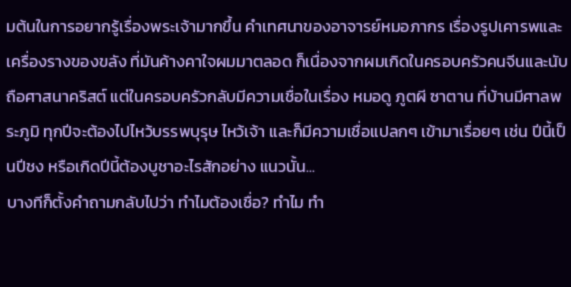มต้นในการอยากรู้เรื่องพระเจ้ามากขึ้น คำเทศนาของอาจารย์หมอภากร เรื่องรูปเคารพและเครื่องรางของขลัง ที่มันค้างคาใจผมมาตลอด ก็เนื่องจากผมเกิดในครอบครัวคนจีนและนับถือศาสนาคริสต์ แต่ในครอบครัวกลับมีความเชื่อในเรื่อง หมอดู ภูตผี ซาตาน ที่บ้านมีศาลพระภูมิ ทุกปีจะต้องไปไหว้บรรพบุรุษ ไหว้เจ้า และก็มีความเชื่อแปลกๆ เข้ามาเรื่อยๆ เช่น ปีนี้เป็นปีชง หรือเกิดปีนี้ต้องบูชาอะไรสักอย่าง แนวนั้น...
บางทีก็ตั้งคำถามกลับไปว่า ทำไมต้องเชื่อ? ทำไม ทำ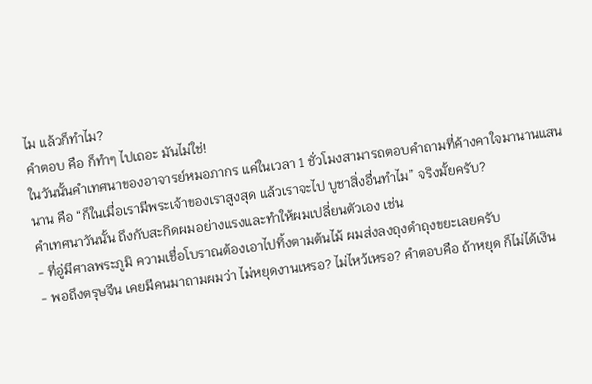ไม แล้วก็ทำไม?
คำตอบ คือ ก็ทำๆ ไปเถอะ มันไม่ใช่!
ในวันนั้นคำเทศนาของอาจารย์หมอภากร แค่ในเวลา 1 ชั่วโมงสามารถตอบคำถามที่ค้างคาใจมานานแสนนาน คือ “ก็ในเมื่อเรามีพระเจ้าของเราสูงสุด แล้วเราจะไป บูชาสิ่งอื่นทำไม” จริงมั้ยครับ?
คำเทศนาวันนั้น ถึงกับสะกิดผมอย่างแรงและทำให้ผมเปลี่ยนตัวเอง เช่น
- ที่อู่มีศาลพระภูมิ ความเชื่อโบราณต้องเอาไปทิ้งตามต้นไม้ ผมส่งลงถุงดำถุงขยะเลยครับ
- พอถึงตรุษจีน เคยมีคนมาถามผมว่า ไม่หยุดงานเหรอ? ไม่ไหว้เหรอ? คำตอบคือ ถ้าหยุด ก็ไม่ได้เงิน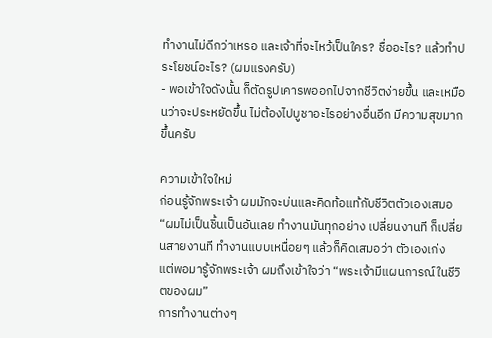ทำงานไม่ดีกว่าเหรอ และเจ้าที่จะไหว้เป็นใคร? ชื่ออะไร? แล้วทำประโยชน์อะไร? (ผมแรงครับ)
- พอเข้าใจดังนั้น ก็ตัดรูปเคารพออกไปจากชีวิตง่ายขึ้น และเหมือนว่าจะประหยัดขึ้น ไม่ต้องไปบูชาอะไรอย่างอื่นอีก มีความสุขมากขึ้นครับ

ความเข้าใจใหม่
ก่อนรู้จักพระเจ้า ผมมักจะบ่นและคิดท้อแท้กับชีวิตตัวเองเสมอ “ผมไม่เป็นชิ้นเป็นอันเลย ทำงานมันทุกอย่าง เปลี่ยนงานที ก็เปลี่ยนสายงานที ทำงานแบบเหนื่อยๆ แล้วก็คิดเสมอว่า ตัวเองเก่ง
แต่พอมารู้จักพระเจ้า ผมถึงเข้าใจว่า “พระเจ้ามีแผนการณ์ในชีวิตของผม”
การทำงานต่างๆ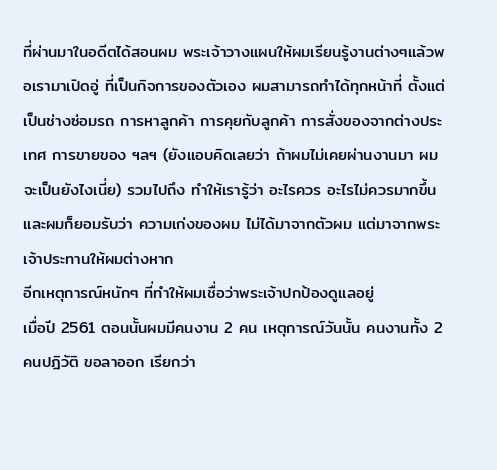ที่ผ่านมาในอดีตได้สอนผม พระเจ้าวางแผนให้ผมเรียนรู้งานต่างๆแล้วพอเรามาเปิดอู่ ที่เป็นกิจการของตัวเอง ผมสามารถทำได้ทุกหน้าที่ ตั้งแต่เป็นช่างซ่อมรถ การหาลูกค้า การคุยกับลูกค้า การสั่งของจากต่างประเทศ การขายของ ฯลฯ (ยังแอบคิดเลยว่า ถ้าผมไม่เคยผ่านงานมา ผมจะเป็นยังไงเนี่ย) รวมไปถึง ทำให้เรารู้ว่า อะไรควร อะไรไม่ควรมากขึ้น
และผมก็ยอมรับว่า ความเก่งของผม ไม่ได้มาจากตัวผม แต่มาจากพระเจ้าประทานให้ผมต่างหาก
อีกเหตุการณ์หนักๆ ที่ทำให้ผมเชื่อว่าพระเจ้าปกป้องดูแลอยู่
เมื่อปี 2561 ตอนนั้นผมมีคนงาน 2 คน เหตุการณ์วันนั้น คนงานทั้ง 2 คนปฎิวัติ ขอลาออก เรียกว่า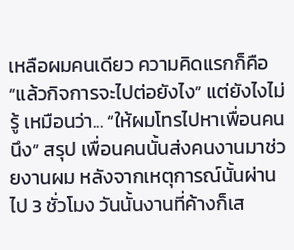เหลือผมคนเดียว ความคิดแรกก็คือ “แล้วกิจการจะไปต่อยังไง” แต่ยังไงไม่รู้ เหมือนว่า... “ให้ผมโทรไปหาเพื่อนคนนึง” สรุป เพื่อนคนนั้นส่งคนงานมาช่วยงานผม หลังจากเหตุการณ์นั้นผ่านไป 3 ชั่วโมง วันนั้นงานที่ค้างก็เส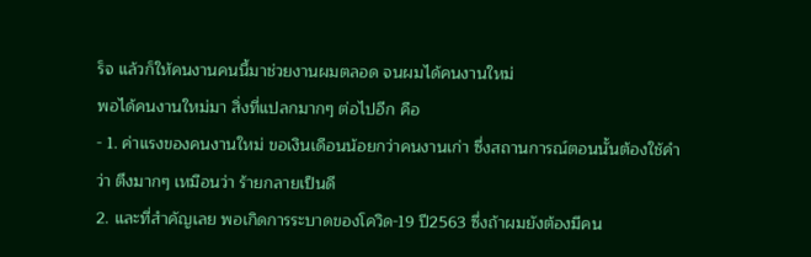ร็จ แล้วก็ให้คนงานคนนี้มาช่วยงานผมตลอด จนผมได้คนงานใหม่
พอได้คนงานใหม่มา สิ่งที่แปลกมากๆ ต่อไปอีก คือ
- 1. ค่าแรงของคนงานใหม่ ขอเงินเดือนน้อยกว่าคนงานเก่า ซึ่งสถานการณ์ตอนนั้นต้องใช้คำว่า ตึงมากๆ เหมือนว่า ร้ายกลายเป็นดี
2. และที่สำคัญเลย พอเกิดการระบาดของโควิด-19 ปี2563 ซึ่งถ้าผมยังต้องมีคน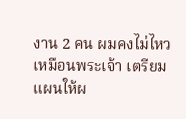งาน 2 คน ผมคงไม่ไหว เหมือนพระเจ้า เตรียมแผนให้ผ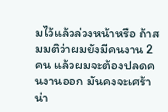มไว้แล้วล่วงหน้าหรือ ถ้าสมมติว่าผมยังมีคนงาน 2 คน แล้วผมจะต้องปลดคนงานออก มันคงจะเศร้าน่า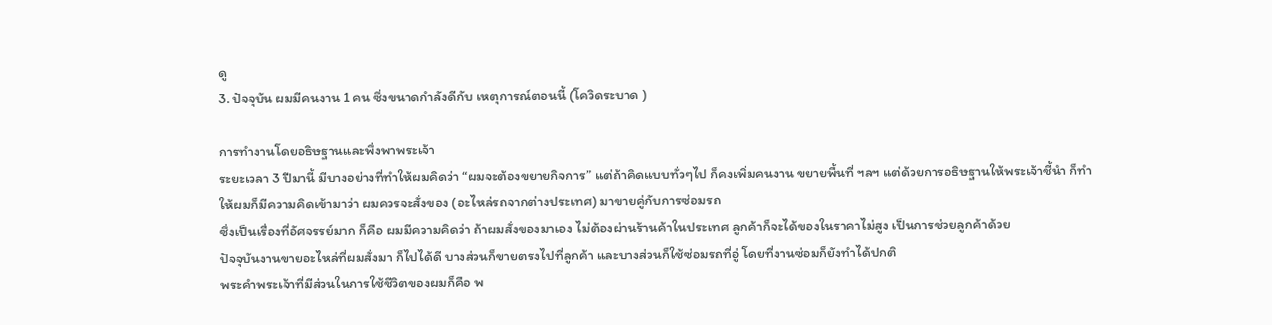ดู
3. ปัจจุบัน ผมมีคนงาน 1 คน ซึ่งขนาดกำลังดีกับ เหตุการณ์ตอนนี้ (โควิดระบาด )

การทำงานโดยอธิษฐานและพึ่งพาพระเจ้า
ระยะเวลา 3 ปีมานี้ มีบางอย่างที่ทำให้ผมคิดว่า “ผมจะต้องขยายกิจการ” แต่ถ้าคิดแบบทั่วๆไป ก็คงเพิ่มคนงาน ขยายพื้นที่ ฯลฯ แต่ด้วยการอธิษฐานให้พระเจ้าชี้นำ ก็ทำให้ผมก็มีความคิดเข้ามาว่า ผมควรจะสั่งของ (อะไหล่รถจากต่างประเทศ) มาขายคู่กับการซ่อมรถ
ซึ่งเป็นเรื่องที่อัศจรรย์มาก ก็คือ ผมมีความคิดว่า ถ้าผมสั่งของมาเอง ไม่ต้องผ่านร้านค้าในประเทศ ลูกค้าก็จะได้ของในราคาไม่สูง เป็นการช่วยลูกค้าด้วย
ปัจจุบันงานขายอะไหล่ที่ผมสั่งมา ก็ไปได้ดี บางส่วนก็ขายตรงไปที่ลูกค้า และบางส่วนก็ใช้ซ่อมรถที่อู่ โดยที่งานซ่อมก็ยังทำได้ปกติ
พระคำพระเจ้าที่มีส่วนในการใช้ชีวิตของผมก็คือ พ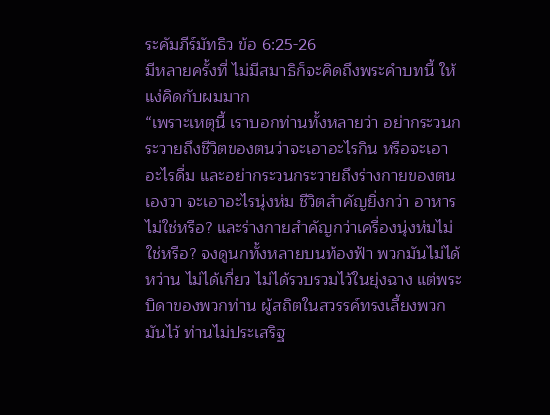ระคัมภีร์มัทธิว ข้อ 6:25-26
มีหลายครั้งที่ ไม่มีสมาธิก็จะคิดถึงพระคำบทนี้ ให้แง่คิดกับผมมาก
“เพราะเหตุนี้ เราบอกท่านทั้งหลายว่า อย่ากระวนกระวายถึงชีวิตของตนว่าจะเอาอะไรกิน หรือจะเอาอะไรดื่ม และอย่ากระวนกระวายถึงร่างกายของตนเองวา จะเอาอะไรนุ่งห่ม ชีวิตสำคัญยิ่งกว่า อาหารไม่ใช่หรือ? และร่างกายสำคัญกว่าเครื่องนุ่งห่มไม่ใช่หรือ? จงดูนกทั้งหลายบนท้องฟ้า พวกมันไม่ได้หว่าน ไม่ได้เกี่ยว ไม่ได้รวบรวมไว้ในยุ่งฉาง แต่พระบิดาของพวกท่าน ผู้สถิตในสวรรค์ทรงเลี้ยงพวกมันไว้ ท่านไม่ประเสริฐ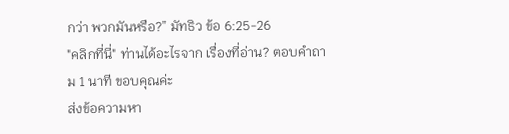กว่า พวกมันหรือ?” มัทธิว ข้อ 6:25-26
"คลิกที่นี่" ท่านได้อะไรจาก เรื่องที่อ่าน? ตอบคำถาม 1 นาที ขอบคุณค่ะ
ส่งข้อความหา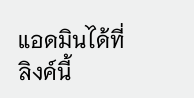แอดมินได้ที่ลิงค์นี้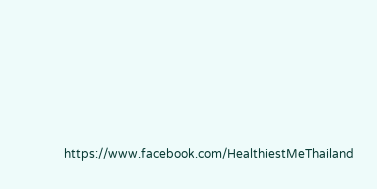https://www.facebook.com/HealthiestMeThailand